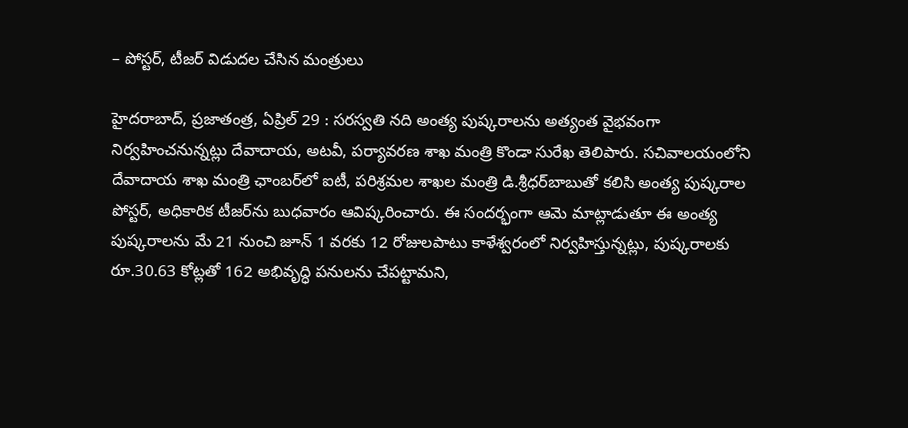– పోస్టర్, టీజర్‌ విడుద‌ల చేసిన మంత్రులు

హైదరాబాద్, ప్రజాతంత్ర, ఏప్రిల్ 29 : సరస్వతి నది అంత్య పుష్కరాలను అత్యంత వైభవంగా నిర్వహించనున్నట్లు దేవాదాయ, అటవీ, పర్యావరణ శాఖ మంత్రి కొండా సురేఖ తెలిపారు. సచివాలయంలోని దేవాదాయ శాఖ మంత్రి ఛాంబర్‌లో ఐటీ, పరిశ్రమల శాఖల మంత్రి డి.శ్రీధర్‌బాబుతో కలిసి అంత్య పుష్కరాల పోస్టర్, అధికారిక టీజర్‌ను బుధవారం ఆవిష్కరించారు. ఈ సందర్భంగా ఆమె మాట్లాడుతూ ఈ అంత్య పుష్కరాలను మే 21 నుంచి జూన్ 1 వరకు 12 రోజులపాటు కాళేశ్వరంలో నిర్వహిస్తున్నట్లు, పుష్కరాలకు రూ.30.63 కోట్లతో 162 అభివృద్ధి పనులను చేపట్టామని,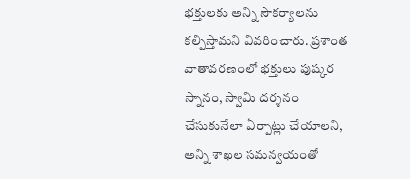భక్తులకు అన్ని సౌకర్యాలను కల్పిస్తామని వివరించారు. ప్రశాంత వాతావరణంలో భక్తులు పుష్కర స్నానం, స్వామి దర్శనం చేసుకునేలా ఏర్పాట్లు చేయాలని, అన్ని శాఖల సమన్వయంతో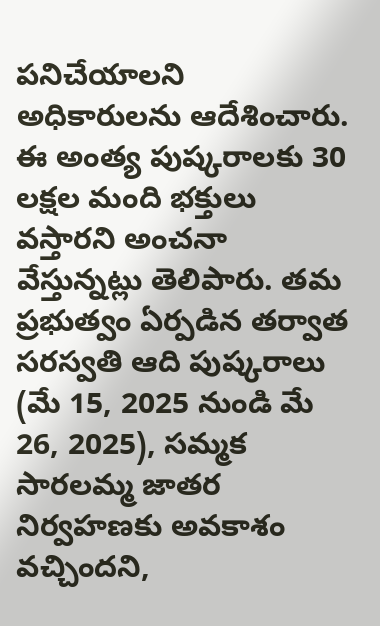పనిచేయాలని అధికారులను ఆదేశించారు. ఈ అంత్య పుష్కరాలకు 30 లక్షల మంది భక్తులు వస్తారని అంచనా వేస్తున్నట్లు తెలిపారు. తమ ప్రభుత్వం ఏర్పడిన తర్వాత సరస్వతి ఆది పుష్కరాలు (మే 15, 2025 నుండి మే 26, 2025), సమ్మక సారలమ్మ జాతర నిర్వహణకు అవకాశం వచ్చిందని,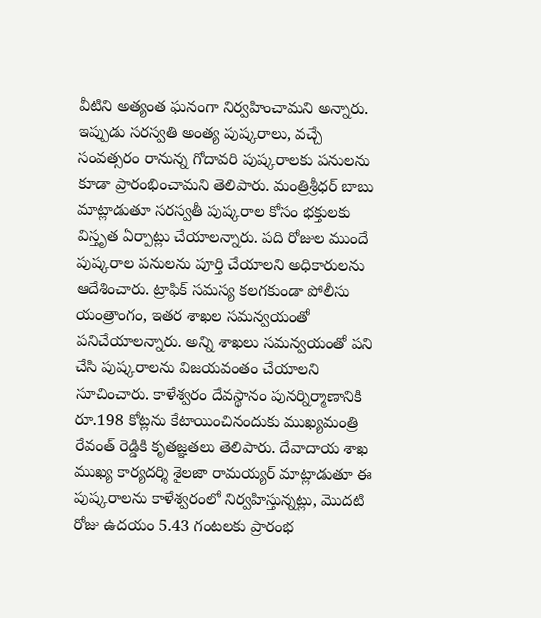వీటిని అత్యంత ఘనంగా నిర్వహించామని అన్నారు. ఇప్పుడు సరస్వతి అంత్య పుష్కరాలు, వచ్చే సంవత్సరం రానున్న గోదావరి పుష్కరాలకు పనులను కూడా ప్రారంభించామని తెలిపారు. మంత్రిశ్రీధర్ బాబు మాట్లాడుతూ సరస్వతీ పుష్కరాల కోసం భక్తులకు విస్తృత ఏర్పాట్లు చేయాలన్నారు. పది రోజుల ముందే పుష్కరాల పనులను పూర్తి చేయాలని అధికారులను ఆదేశించారు. ట్రాఫిక్ సమస్య కలగకుండా పోలీసు యంత్రాంగం, ఇతర శాఖల సమన్వయంతో పనిచేయాలన్నారు. అన్ని శాఖలు సమన్వయంతో పని చేసి పుష్కరాలను విజయవంతం చేయాలని సూచించారు. కాళేశ్వరం దేవస్థానం పునర్నిర్మాణానికి రూ.198 కోట్లను కేటాయించినందుకు ముఖ్యమంత్రి రేవంత్ రెడ్డికి కృతజ్ఞతలు తెలిపారు. దేవాదాయ శాఖ ముఖ్య కార్యదర్శి శైలజా రామయ్యర్ మాట్లాడుతూ ఈ పుష్కరాలను కాళేశ్వరంలో నిర్వహిస్తున్నట్లు, మొదటి రోజు ఉదయం 5.43 గంటలకు ప్రారంభ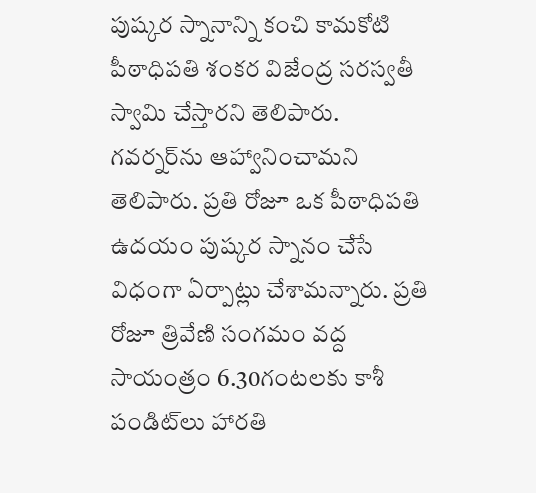పుష్కర స్నానాన్ని కంచి కామకోటి పీఠాధిపతి శంకర విజేంద్ర సరస్వతీ స్వామి చేస్తారని తెలిపారు. గవర్నర్‌ను ఆహ్వానించామని తెలిపారు. ప్రతి రోజూ ఒక పీఠాధిపతి ఉదయం పుష్కర స్నానం చేసే విధంగా ఏర్పాట్లు చేశామన్నారు. ప్రతి రోజూ త్రివేణి సంగమం వద్ద సాయంత్రం 6.30గంటలకు కాశీ పండిట్‌లు హారతి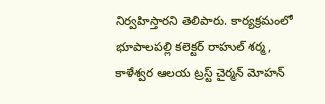నిర్వహిస్తారని తెలిపారు. కార్యక్రమంలో భూపాలపల్లి కలెక్టర్ రాహుల్ శర్మ, కాళేశ్వర ఆలయ ట్రస్ట్ చైర్మన్ మోహన్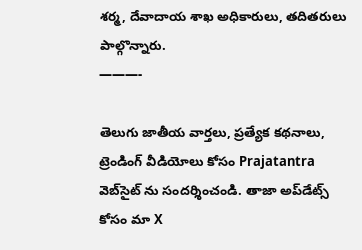శర్మ, దేవాదాయ శాఖ అధికారులు, తదితరులు పాల్గొన్నారు.
———-

తెలుగు జాతీయ వార్తలు, ప్రత్యేక కథనాలు, ట్రెండింగ్ వీడియోలు కోసం Prajatantra వెబ్‌సైట్ ను సందర్శించండి. తాజా అప్‌డేట్స్ కోసం మా X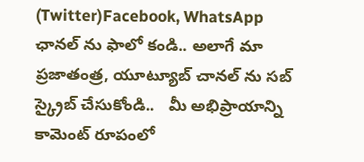(Twitter)Facebook, WhatsApp ఛానల్ ను ఫాలో కండి.. అలాగే మా ప్రజాతంత్ర, యూట్యూబ్ చానల్ ను సబ్ స్క్రైబ్ చేసుకోండి..   మీ అభిప్రాయాన్ని కామెంట్ రూపంలో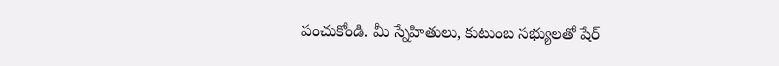పంచుకోండి. మీ స్నేహితులు, కుటుంబ సభ్యులతో షేర్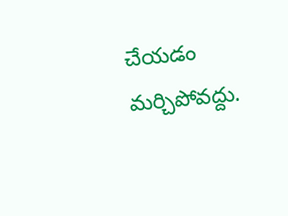చేయడం మర్చిపోవద్దు.